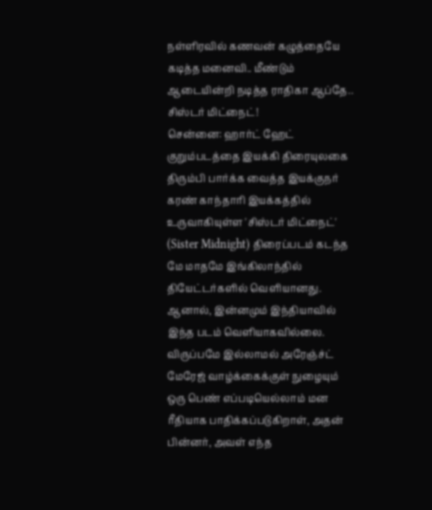நள்ளிரவில் கணவன் கழுத்தையே கடித்த மனைவி.. மீண்டும் ஆடையின்றி நடித்த ராதிகா ஆப்தே.. சிஸ்டர் மிட்நைட்!
சென்னை: ஹார்ட் ஹேட் குறும்படத்தை இயக்கி திரையுலகை திரும்பி பார்க்க வைத்த இயக்குநர் கரண் காந்தாரி இயக்கத்தில் உருவாகியுள்ள 'சிஸ்டர் மிட்நைட்' (Sister Midnight) திரைப்படம் கடந்த மே மாதமே இங்கிலாந்தில் தியேட்டர்களில் வெளியானது. ஆனால், இன்னமும் இந்தியாவில் இந்த படம் வெளியாகவில்லை.
விருப்பமே இல்லாமல் அரேஞ்ச்ட் மேரேஜ் வாழ்க்கைக்குள் நுழையும் ஒரு பெண் எப்படியெல்லாம் மன ரீதியாக பாதிக்கப்படுகிறாள், அதன் பின்னர், அவள் எந்த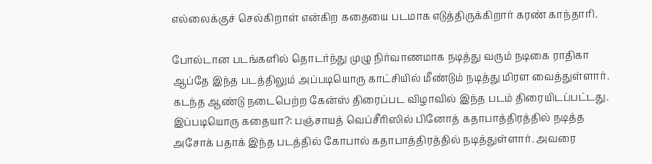எல்லைக்குச் செல்கிறாள் என்கிற கதையை படமாக எடுத்திருக்கிறார் கரண் காந்தாரி.

போல்டான படங்களில் தொடர்ந்து முழு நிர்வாணமாக நடித்து வரும் நடிகை ராதிகா ஆப்தே இந்த படத்திலும் அப்படியொரு காட்சியில் மீண்டும் நடித்து மிரள வைத்துள்ளார். கடந்த ஆண்டு நடைபெற்ற கேன்ஸ் திரைப்பட விழாவில் இந்த படம் திரையிடப்பட்டது.
இப்படியொரு கதையா?: பஞ்சாயத் வெப்சீரிஸில் பினோத் கதாபாத்திரத்தில் நடித்த அசோக் பதாக் இந்த படத்தில் கோபால் கதாபாத்திரத்தில் நடித்துள்ளார். அவரை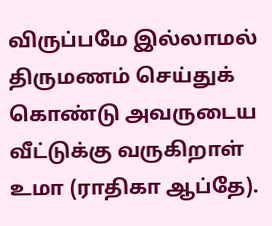விருப்பமே இல்லாமல் திருமணம் செய்துக் கொண்டு அவருடைய வீட்டுக்கு வருகிறாள் உமா (ராதிகா ஆப்தே).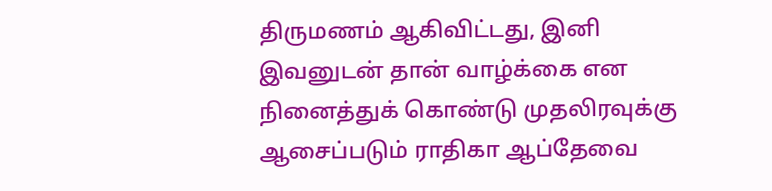திருமணம் ஆகிவிட்டது, இனி இவனுடன் தான் வாழ்க்கை என நினைத்துக் கொண்டு முதலிரவுக்கு ஆசைப்படும் ராதிகா ஆப்தேவை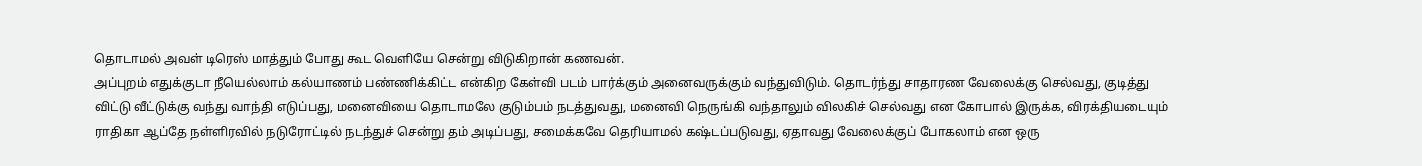தொடாமல் அவள் டிரெஸ் மாத்தும் போது கூட வெளியே சென்று விடுகிறான் கணவன்.
அப்புறம் எதுக்குடா நீயெல்லாம் கல்யாணம் பண்ணிக்கிட்ட என்கிற கேள்வி படம் பார்க்கும் அனைவருக்கும் வந்துவிடும். தொடர்ந்து சாதாரண வேலைக்கு செல்வது, குடித்து விட்டு வீட்டுக்கு வந்து வாந்தி எடுப்பது, மனைவியை தொடாமலே குடும்பம் நடத்துவது, மனைவி நெருங்கி வந்தாலும் விலகிச் செல்வது என கோபால் இருக்க, விரக்தியடையும் ராதிகா ஆப்தே நள்ளிரவில் நடுரோட்டில் நடந்துச் சென்று தம் அடிப்பது, சமைக்கவே தெரியாமல் கஷ்டப்படுவது, ஏதாவது வேலைக்குப் போகலாம் என ஒரு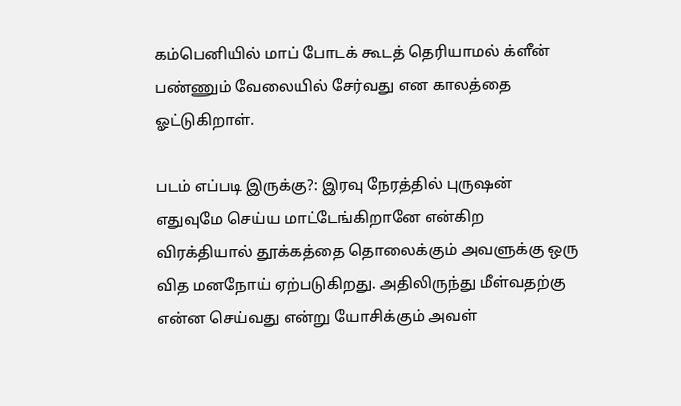கம்பெனியில் மாப் போடக் கூடத் தெரியாமல் க்ளீன் பண்ணும் வேலையில் சேர்வது என காலத்தை ஓட்டுகிறாள்.

படம் எப்படி இருக்கு?: இரவு நேரத்தில் புருஷன் எதுவுமே செய்ய மாட்டேங்கிறானே என்கிற விரக்தியால் தூக்கத்தை தொலைக்கும் அவளுக்கு ஒரு வித மனநோய் ஏற்படுகிறது. அதிலிருந்து மீள்வதற்கு என்ன செய்வது என்று யோசிக்கும் அவள்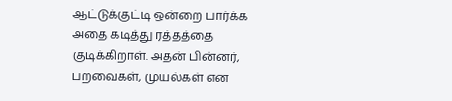ஆட்டுக்குட்டி ஒன்றை பார்க்க அதை கடித்து ரத்தத்தை குடிக்கிறாள். அதன் பின்னர், பறவைகள், முயல்கள் என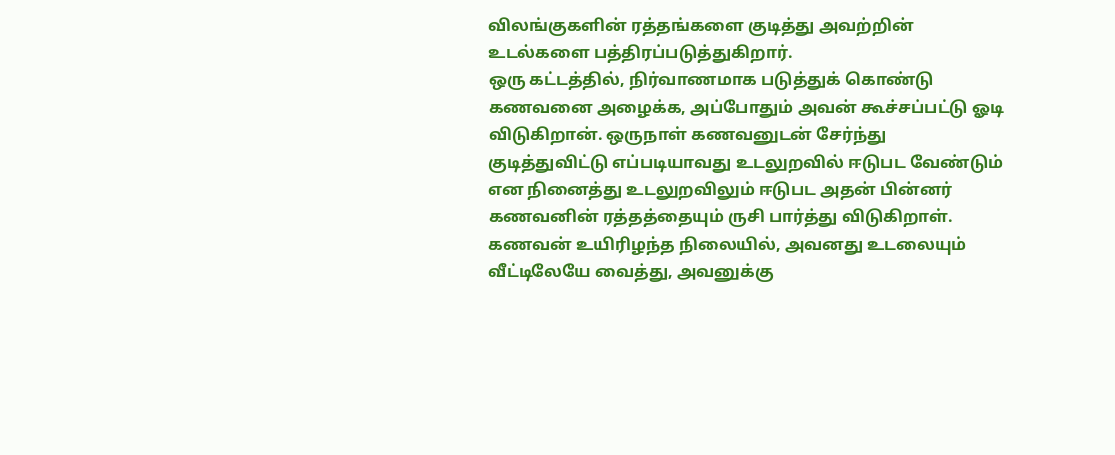விலங்குகளின் ரத்தங்களை குடித்து அவற்றின் உடல்களை பத்திரப்படுத்துகிறார்.
ஒரு கட்டத்தில், நிர்வாணமாக படுத்துக் கொண்டு கணவனை அழைக்க, அப்போதும் அவன் கூச்சப்பட்டு ஓடி விடுகிறான். ஒருநாள் கணவனுடன் சேர்ந்து குடித்துவிட்டு எப்படியாவது உடலுறவில் ஈடுபட வேண்டும் என நினைத்து உடலுறவிலும் ஈடுபட அதன் பின்னர் கணவனின் ரத்தத்தையும் ருசி பார்த்து விடுகிறாள். கணவன் உயிரிழந்த நிலையில், அவனது உடலையும் வீட்டிலேயே வைத்து, அவனுக்கு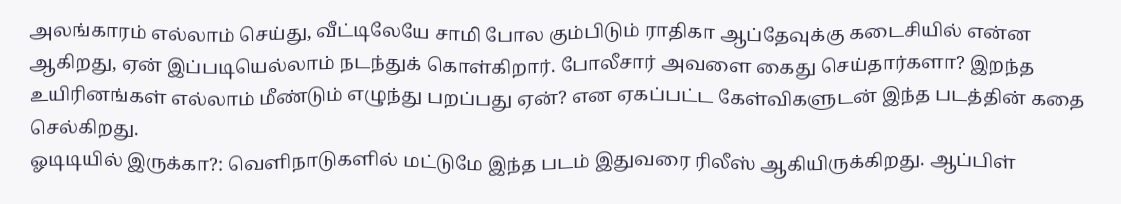அலங்காரம் எல்லாம் செய்து, வீட்டிலேயே சாமி போல கும்பிடும் ராதிகா ஆப்தேவுக்கு கடைசியில் என்ன ஆகிறது, ஏன் இப்படியெல்லாம் நடந்துக் கொள்கிறார். போலீசார் அவளை கைது செய்தார்களா? இறந்த உயிரினங்கள் எல்லாம் மீண்டும் எழுந்து பறப்பது ஏன்? என ஏகப்பட்ட கேள்விகளுடன் இந்த படத்தின் கதை செல்கிறது.
ஓடிடியில் இருக்கா?: வெளிநாடுகளில் மட்டுமே இந்த படம் இதுவரை ரிலீஸ் ஆகியிருக்கிறது. ஆப்பிள்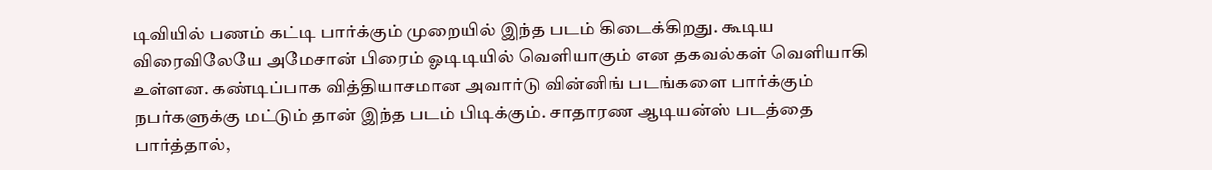டிவியில் பணம் கட்டி பார்க்கும் முறையில் இந்த படம் கிடைக்கிறது. கூடிய விரைவிலேயே அமேசான் பிரைம் ஓடிடியில் வெளியாகும் என தகவல்கள் வெளியாகி உள்ளன. கண்டிப்பாக வித்தியாசமான அவார்டு வின்னிங் படங்களை பார்க்கும் நபர்களுக்கு மட்டும் தான் இந்த படம் பிடிக்கும். சாதாரண ஆடியன்ஸ் படத்தை பார்த்தால்,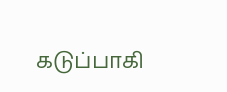கடுப்பாகி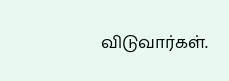விடுவார்கள்.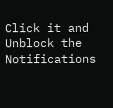Click it and Unblock the Notifications